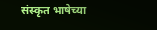संस्कृत भाषेच्या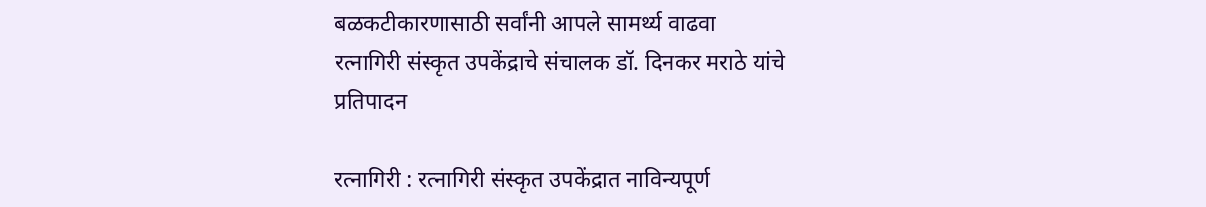बळकटीकारणासाठी सर्वांनी आपले सामर्थ्य वाढवा
रत्नागिरी संस्कृत उपकेंद्राचे संचालक डॉ. दिनकर मराठे यांचे प्रतिपादन

रत्नागिरी : रत्नागिरी संस्कृत उपकेंद्रात नाविन्यपूर्ण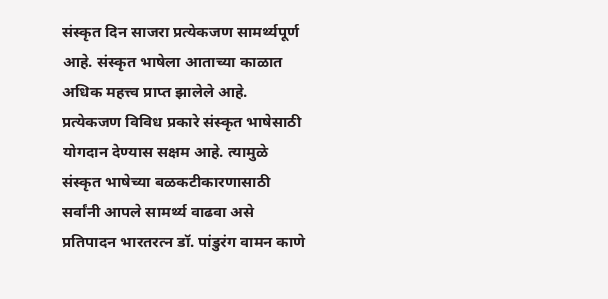संस्कृत दिन साजरा प्रत्येकजण सामर्थ्यपूर्ण आहे. संस्कृत भाषेला आताच्या काळात अधिक महत्त्व प्राप्त झालेले आहे. प्रत्येकजण विविध प्रकारे संस्कृत भाषेसाठी योगदान देण्यास सक्षम आहे. त्यामुळे संस्कृत भाषेच्या बळकटीकारणासाठी सर्वांनी आपले सामर्थ्य वाढवा असे प्रतिपादन भारतरत्न डॉ. पांडुरंग वामन काणे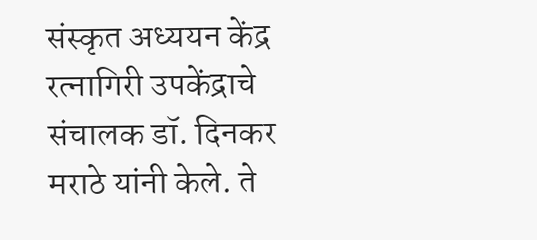संस्कृत अध्ययन केंद्र रत्नागिरी उपकेंद्राचे संचालक डॉ. दिनकर मराठे यांनी केले. ते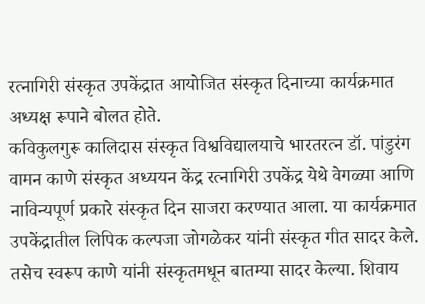रत्नागिरी संस्कृत उपकेंद्रात आयोजित संस्कृत दिनाच्या कार्यक्रमात अध्यक्ष रूपाने बोलत होते.
कविकुलगुरू कालिदास संस्कृत विश्वविद्यालयाचे भारतरत्न डॉ. पांडुरंग वामन काणे संस्कृत अध्ययन केंद्र रत्नागिरी उपकेंद्र येथे वेगळ्या आणि नाविन्यपूर्ण प्रकारे संस्कृत दिन साजरा करण्यात आला. या कार्यक्रमात उपकेंद्रातील लिपिक कल्पजा जोगळेकर यांनी संस्कृत गीत सादर केले. तसेच स्वरूप काणे यांनी संस्कृतमधून बातम्या सादर केल्या. शिवाय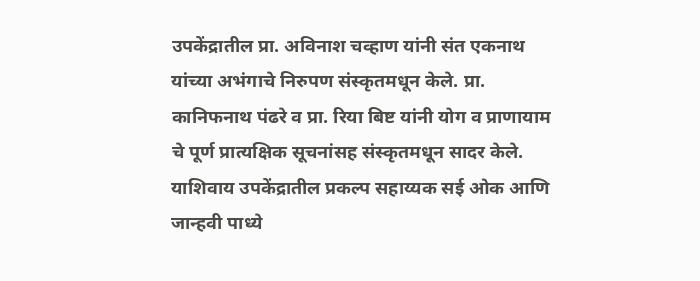उपकेंद्रातील प्रा. अविनाश चव्हाण यांनी संत एकनाथ यांच्या अभंगाचे निरुपण संस्कृतमधून केले. प्रा. कानिफनाथ पंढरे व प्रा. रिया बिष्ट यांनी योग व प्राणायाम चे पूर्ण प्रात्यक्षिक सूचनांसह संस्कृतमधून सादर केले. याशिवाय उपकेंद्रातील प्रकल्प सहाय्यक सई ओक आणि जान्हवी पाध्ये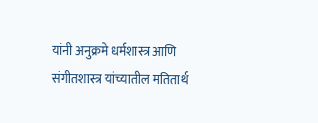यांनी अनुक्रमे धर्मशास्त्र आणि संगीतशास्त्र यांच्यातील मतितार्थ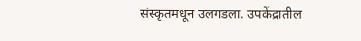संस्कृतमधून उलगडला. उपकेंद्रातील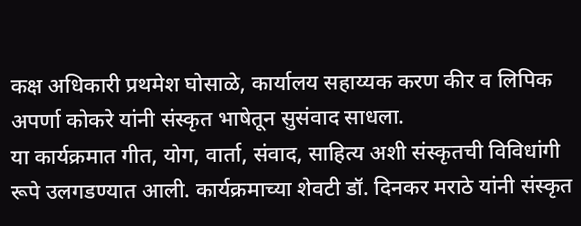कक्ष अधिकारी प्रथमेश घोसाळे, कार्यालय सहाय्यक करण कीर व लिपिक अपर्णा कोकरे यांनी संस्कृत भाषेतून सुसंवाद साधला.
या कार्यक्रमात गीत, योग, वार्ता, संवाद, साहित्य अशी संस्कृतची विविधांगी रूपे उलगडण्यात आली. कार्यक्रमाच्या शेवटी डॉ. दिनकर मराठे यांनी संस्कृत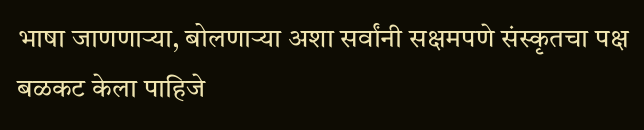भाषा जाणणाऱ्या, बोलणाऱ्या अशा सर्वांनी सक्षमपणे संस्कृतचा पक्ष बळकट केला पाहिजे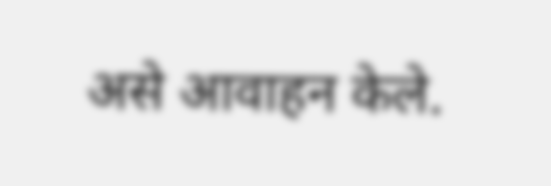असे आवाहन केले.